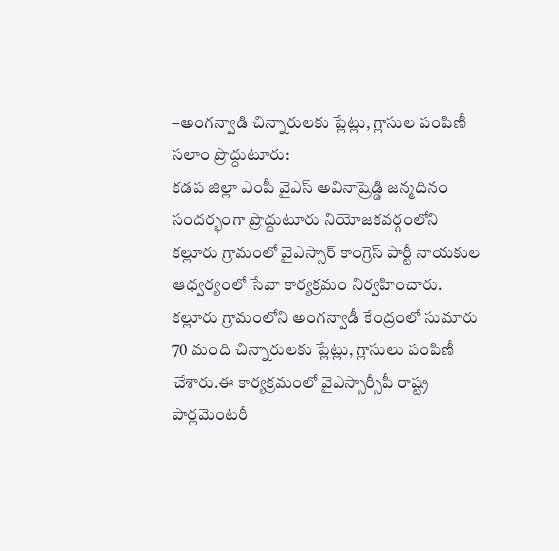–అంగన్వాడి చిన్నారులకు ప్లేట్లు, గ్లాసుల పంపిణీ
సలాం ప్రొద్దుటూరు:
కడప జిల్లా ఎంపీ వైఎస్ అవినాష్రెడ్డి జన్మదినం సందర్భంగా ప్రొద్దుటూరు నియోజకవర్గంలోని కల్లూరు గ్రామంలో వైఎస్సార్ కాంగ్రెస్ పార్టీ నాయకుల ఆధ్వర్యంలో సేవా కార్యక్రమం నిర్వహించారు. కల్లూరు గ్రామంలోని అంగన్వాడీ కేంద్రంలో సుమారు 70 మంది చిన్నారులకు ప్లేట్లు, గ్లాసులు పంపిణీ చేశారు.ఈ కార్యక్రమంలో వైఎస్సార్సీపీ రాష్ట్ర పార్లమెంటరీ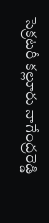సెక్రటరీ కల్లూరు నాగేంద్రరెడ్డి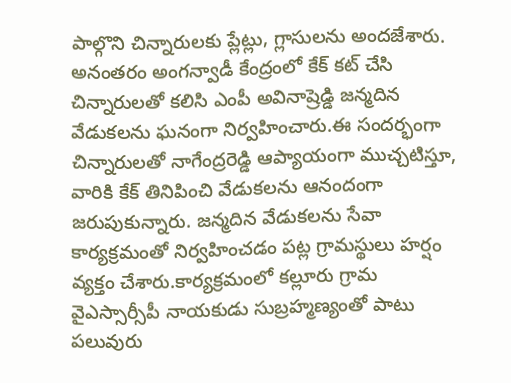పాల్గొని చిన్నారులకు ప్లేట్లు, గ్లాసులను అందజేశారు. అనంతరం అంగన్వాడీ కేంద్రంలో కేక్ కట్ చేసి చిన్నారులతో కలిసి ఎంపీ అవినాష్రెడ్డి జన్మదిన వేడుకలను ఘనంగా నిర్వహించారు.ఈ సందర్భంగా చిన్నారులతో నాగేంద్రరెడ్డి ఆప్యాయంగా ముచ్చటిస్తూ, వారికి కేక్ తినిపించి వేడుకలను ఆనందంగా జరుపుకున్నారు. జన్మదిన వేడుకలను సేవా కార్యక్రమంతో నిర్వహించడం పట్ల గ్రామస్థులు హర్షం వ్యక్తం చేశారు.కార్యక్రమంలో కల్లూరు గ్రామ వైఎస్సార్సీపీ నాయకుడు సుబ్రహ్మణ్యంతో పాటు పలువురు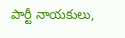పార్టీ నాయకులు,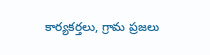కార్యకర్తలు, గ్రామ ప్రజలు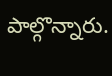పాల్గొన్నారు.